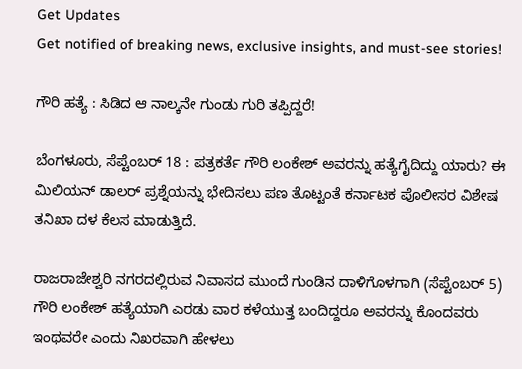Get Updates
Get notified of breaking news, exclusive insights, and must-see stories!

ಗೌರಿ ಹತ್ಯೆ : ಸಿಡಿದ ಆ ನಾಲ್ಕನೇ ಗುಂಡು ಗುರಿ ತಪ್ಪಿದ್ದರೆ!

ಬೆಂಗಳೂರು, ಸೆಪ್ಟೆಂಬರ್ 18 : ಪತ್ರಕರ್ತೆ ಗೌರಿ ಲಂಕೇಶ್ ಅವರನ್ನು ಹತ್ಯೆಗೈದಿದ್ದು ಯಾರು? ಈ ಮಿಲಿಯನ್ ಡಾಲರ್ ಪ್ರಶ್ನೆಯನ್ನು ಭೇದಿಸಲು ಪಣ ತೊಟ್ಟಂತೆ ಕರ್ನಾಟಕ ಪೊಲೀಸರ ವಿಶೇಷ ತನಿಖಾ ದಳ ಕೆಲಸ ಮಾಡುತ್ತಿದೆ.

ರಾಜರಾಜೇಶ್ವರಿ ನಗರದಲ್ಲಿರುವ ನಿವಾಸದ ಮುಂದೆ ಗುಂಡಿನ ದಾಳಿಗೊಳಗಾಗಿ (ಸೆಪ್ಟೆಂಬರ್ 5) ಗೌರಿ ಲಂಕೇಶ್ ಹತ್ಯೆಯಾಗಿ ಎರಡು ವಾರ ಕಳೆಯುತ್ತ ಬಂದಿದ್ದರೂ ಅವರನ್ನು ಕೊಂದವರು ಇಂಥವರೇ ಎಂದು ನಿಖರವಾಗಿ ಹೇಳಲು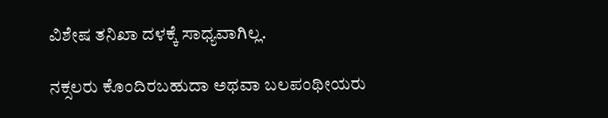ವಿಶೇಷ ತನಿಖಾ ದಳಕ್ಕೆ ಸಾಧ್ಯವಾಗಿಲ್ಲ.

ನಕ್ಸಲರು ಕೊಂದಿರಬಹುದಾ ಅಥವಾ ಬಲಪಂಥೀಯರು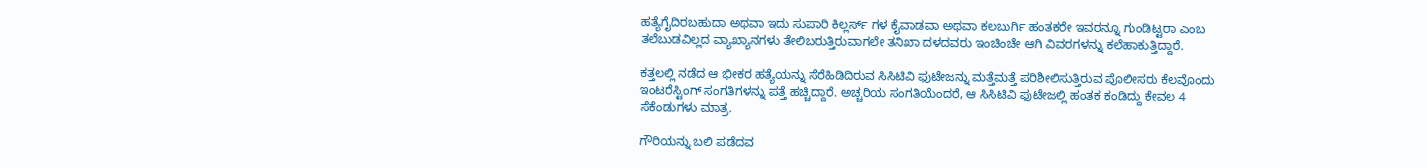ಹತ್ಯೆಗೈದಿರಬಹುದಾ ಅಥವಾ ಇದು ಸುಪಾರಿ ಕಿಲ್ಲರ್ಸ್ ಗಳ ಕೈವಾಡವಾ ಅಥವಾ ಕಲಬುರ್ಗಿ ಹಂತಕರೇ ಇವರನ್ನೂ ಗುಂಡಿಟ್ಟರಾ ಎಂಬ ತಲೆಬುಡವಿಲ್ಲದ ವ್ಯಾಖ್ಯಾನಗಳು ತೇಲಿಬರುತ್ತಿರುವಾಗಲೇ ತನಿಖಾ ದಳದವರು ಇಂಚಿಂಚೇ ಆಗಿ ವಿವರಗಳನ್ನು ಕಲೆಹಾಕುತ್ತಿದ್ದಾರೆ.

ಕತ್ತಲಲ್ಲಿ ನಡೆದ ಆ ಭೀಕರ ಹತ್ಯೆಯನ್ನು ಸೆರೆಹಿಡಿದಿರುವ ಸಿಸಿಟಿವಿ ಫುಟೇಜನ್ನು ಮತ್ತೆಮತ್ತೆ ಪರಿಶೀಲಿಸುತ್ತಿರುವ ಪೊಲೀಸರು ಕೆಲವೊಂದು ಇಂಟರೆಸ್ಟಿಂಗ್ ಸಂಗತಿಗಳನ್ನು ಪತ್ತೆ ಹಚ್ಚಿದ್ದಾರೆ. ಅಚ್ಚರಿಯ ಸಂಗತಿಯೆಂದರೆ, ಆ ಸಿಸಿಟಿವಿ ಫುಟೇಜಲ್ಲಿ ಹಂತಕ ಕಂಡಿದ್ದು ಕೇವಲ 4 ಸೆಕೆಂಡುಗಳು ಮಾತ್ರ.

ಗೌರಿಯನ್ನು ಬಲಿ ಪಡೆದವ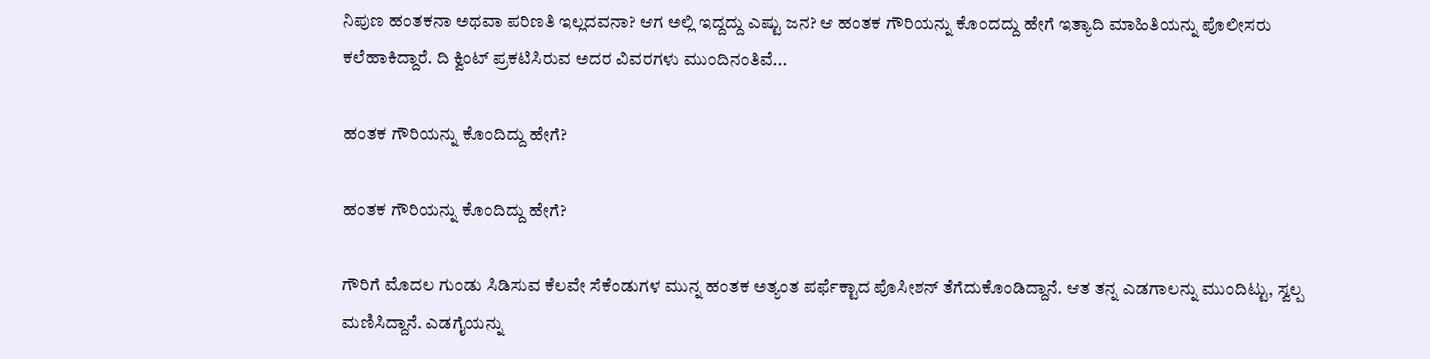ನಿಪುಣ ಹಂತಕನಾ ಅಥವಾ ಪರಿಣತಿ ಇಲ್ಲದವನಾ? ಆಗ ಅಲ್ಲಿ ಇದ್ದದ್ದು ಎಷ್ಟು ಜನ? ಆ ಹಂತಕ ಗೌರಿಯನ್ನು ಕೊಂದದ್ದು ಹೇಗೆ ಇತ್ಯಾದಿ ಮಾಹಿತಿಯನ್ನು ಪೊಲೀಸರು ಕಲೆಹಾಕಿದ್ದಾರೆ. ದಿ ಕ್ವಿಂಟ್ ಪ್ರಕಟಿಸಿರುವ ಅದರ ವಿವರಗಳು ಮುಂದಿನಂತಿವೆ...

ಹಂತಕ ಗೌರಿಯನ್ನು ಕೊಂದಿದ್ದು ಹೇಗೆ?

ಹಂತಕ ಗೌರಿಯನ್ನು ಕೊಂದಿದ್ದು ಹೇಗೆ?

ಗೌರಿಗೆ ಮೊದಲ ಗುಂಡು ಸಿಡಿಸುವ ಕೆಲವೇ ಸೆಕೆಂಡುಗಳ ಮುನ್ನ ಹಂತಕ ಅತ್ಯಂತ ಪರ್ಫೆಕ್ಟಾದ ಪೊಸೀಶನ್ ತೆಗೆದುಕೊಂಡಿದ್ದಾನೆ. ಆತ ತನ್ನ ಎಡಗಾಲನ್ನು ಮುಂದಿಟ್ಟು, ಸ್ವಲ್ಪ ಮಣಿಸಿದ್ದಾನೆ. ಎಡಗೈಯನ್ನು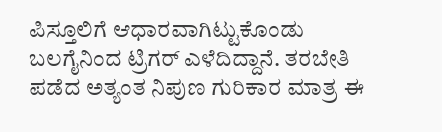ಪಿಸ್ತೂಲಿಗೆ ಆಧಾರವಾಗಿಟ್ಟುಕೊಂಡು ಬಲಗೈನಿಂದ ಟ್ರಿಗರ್ ಎಳೆದಿದ್ದಾನೆ. ತರಬೇತಿ ಪಡೆದ ಅತ್ಯಂತ ನಿಪುಣ ಗುರಿಕಾರ ಮಾತ್ರ ಈ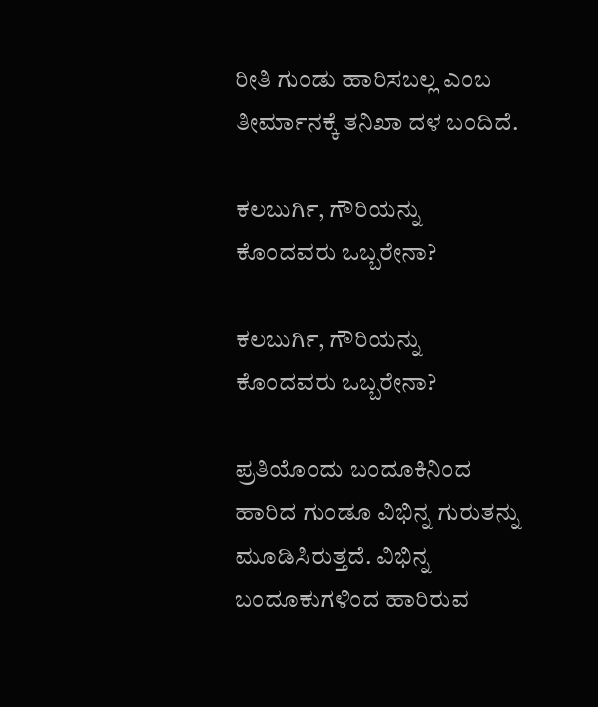ರೀತಿ ಗುಂಡು ಹಾರಿಸಬಲ್ಲ ಎಂಬ ತೀರ್ಮಾನಕ್ಕೆ ತನಿಖಾ ದಳ ಬಂದಿದೆ.

ಕಲಬುರ್ಗಿ, ಗೌರಿಯನ್ನು ಕೊಂದವರು ಒಬ್ಬರೇನಾ?

ಕಲಬುರ್ಗಿ, ಗೌರಿಯನ್ನು ಕೊಂದವರು ಒಬ್ಬರೇನಾ?

ಪ್ರತಿಯೊಂದು ಬಂದೂಕಿನಿಂದ ಹಾರಿದ ಗುಂಡೂ ವಿಭಿನ್ನ ಗುರುತನ್ನು ಮೂಡಿಸಿರುತ್ತದೆ. ವಿಭಿನ್ನ ಬಂದೂಕುಗಳಿಂದ ಹಾರಿರುವ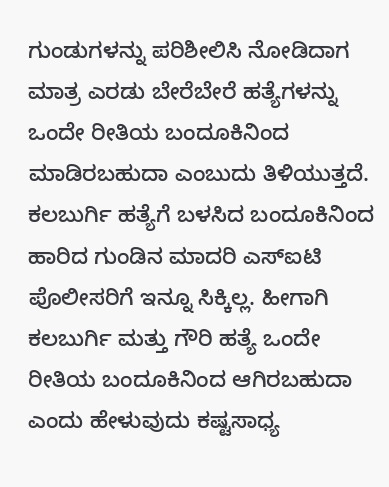ಗುಂಡುಗಳನ್ನು ಪರಿಶೀಲಿಸಿ ನೋಡಿದಾಗ ಮಾತ್ರ ಎರಡು ಬೇರೆಬೇರೆ ಹತ್ಯೆಗಳನ್ನು ಒಂದೇ ರೀತಿಯ ಬಂದೂಕಿನಿಂದ ಮಾಡಿರಬಹುದಾ ಎಂಬುದು ತಿಳಿಯುತ್ತದೆ. ಕಲಬುರ್ಗಿ ಹತ್ಯೆಗೆ ಬಳಸಿದ ಬಂದೂಕಿನಿಂದ ಹಾರಿದ ಗುಂಡಿನ ಮಾದರಿ ಎಸ್ಐಟಿ ಪೊಲೀಸರಿಗೆ ಇನ್ನೂ ಸಿಕ್ಕಿಲ್ಲ. ಹೀಗಾಗಿ ಕಲಬುರ್ಗಿ ಮತ್ತು ಗೌರಿ ಹತ್ಯೆ ಒಂದೇ ರೀತಿಯ ಬಂದೂಕಿನಿಂದ ಆಗಿರಬಹುದಾ ಎಂದು ಹೇಳುವುದು ಕಷ್ಟಸಾಧ್ಯ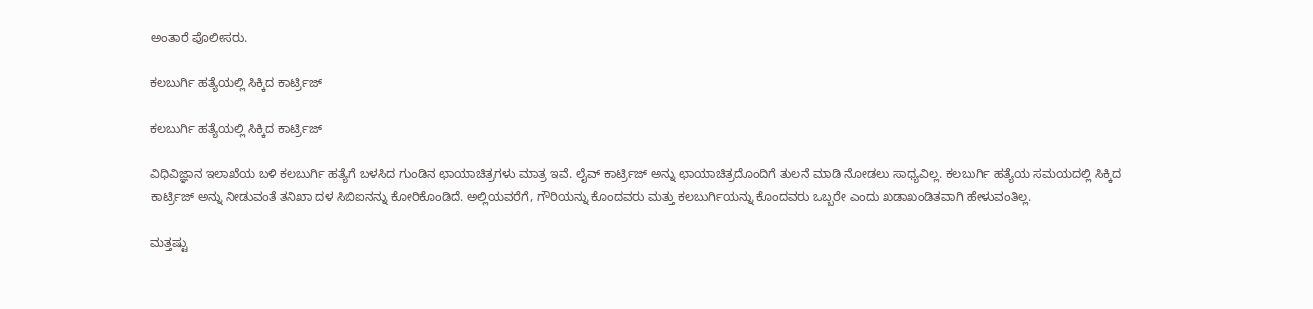ಅಂತಾರೆ ಪೊಲೀಸರು.

ಕಲಬುರ್ಗಿ ಹತ್ಯೆಯಲ್ಲಿ ಸಿಕ್ಕಿದ ಕಾರ್ಟ್ರಿಜ್

ಕಲಬುರ್ಗಿ ಹತ್ಯೆಯಲ್ಲಿ ಸಿಕ್ಕಿದ ಕಾರ್ಟ್ರಿಜ್

ವಿಧಿವಿಜ್ಞಾನ ಇಲಾಖೆಯ ಬಳಿ ಕಲಬುರ್ಗಿ ಹತ್ಯೆಗೆ ಬಳಸಿದ ಗುಂಡಿನ ಛಾಯಾಚಿತ್ರಗಳು ಮಾತ್ರ ಇವೆ. ಲೈವ್ ಕಾರ್ಟ್ರಿಜ್ ಅನ್ನು ಛಾಯಾಚಿತ್ರದೊಂದಿಗೆ ತುಲನೆ ಮಾಡಿ ನೋಡಲು ಸಾಧ್ಯವಿಲ್ಲ. ಕಲಬುರ್ಗಿ ಹತ್ಯೆಯ ಸಮಯದಲ್ಲಿ ಸಿಕ್ಕಿದ ಕಾರ್ಟ್ರಿಜ್ ಅನ್ನು ನೀಡುವಂತೆ ತನಿಖಾ ದಳ ಸಿಬಿಐನನ್ನು ಕೋರಿಕೊಂಡಿದೆ. ಅಲ್ಲಿಯವರೆಗೆ, ಗೌರಿಯನ್ನು ಕೊಂದವರು ಮತ್ತು ಕಲಬುರ್ಗಿಯನ್ನು ಕೊಂದವರು ಒಬ್ಬರೇ ಎಂದು ಖಡಾಖಂಡಿತವಾಗಿ ಹೇಳುವಂತಿಲ್ಲ.

ಮತ್ತಷ್ಟು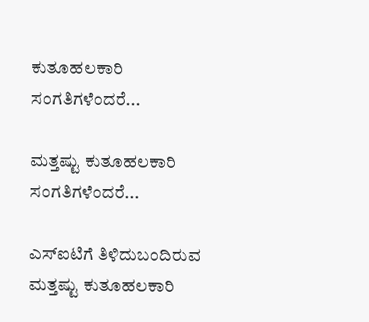ಕುತೂಹಲಕಾರಿ ಸಂಗತಿಗಳೆಂದರೆ...

ಮತ್ತಷ್ಟು ಕುತೂಹಲಕಾರಿ ಸಂಗತಿಗಳೆಂದರೆ...

ಎಸ್ಐಟಿಗೆ ತಿಳಿದುಬಂದಿರುವ ಮತ್ತಷ್ಟು ಕುತೂಹಲಕಾರಿ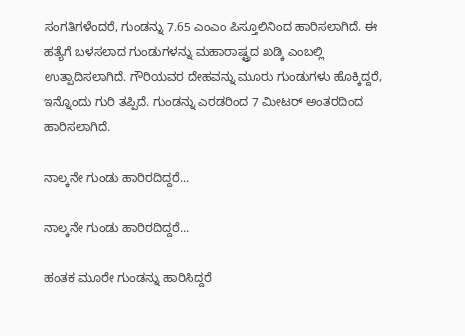ಸಂಗತಿಗಳೆಂದರೆ, ಗುಂಡನ್ನು 7.65 ಎಂಎಂ ಪಿಸ್ತೂಲಿನಿಂದ ಹಾರಿಸಲಾಗಿದೆ. ಈ ಹತ್ಯೆಗೆ ಬಳಸಲಾದ ಗುಂಡುಗಳನ್ನು ಮಹಾರಾಷ್ಟ್ರದ ಖಡ್ಕಿ ಎಂಬಲ್ಲಿ ಉತ್ಪಾದಿಸಲಾಗಿದೆ. ಗೌರಿಯವರ ದೇಹವನ್ನು ಮೂರು ಗುಂಡುಗಳು ಹೊಕ್ಕಿದ್ದರೆ, ಇನ್ನೊಂದು ಗುರಿ ತಪ್ಪಿದೆ. ಗುಂಡನ್ನು ಎರಡರಿಂದ 7 ಮೀಟರ್ ಅಂತರದಿಂದ ಹಾರಿಸಲಾಗಿದೆ.

ನಾಲ್ಕನೇ ಗುಂಡು ಹಾರಿರದಿದ್ದರೆ...

ನಾಲ್ಕನೇ ಗುಂಡು ಹಾರಿರದಿದ್ದರೆ...

ಹಂತಕ ಮೂರೇ ಗುಂಡನ್ನು ಹಾರಿಸಿದ್ದರೆ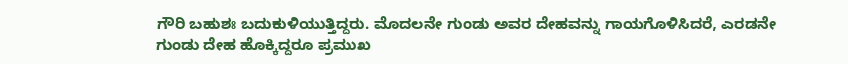ಗೌರಿ ಬಹುಶಃ ಬದುಕುಳಿಯುತ್ತಿದ್ದರು. ಮೊದಲನೇ ಗುಂಡು ಅವರ ದೇಹವನ್ನು ಗಾಯಗೊಳಿಸಿದರೆ, ಎರಡನೇ ಗುಂಡು ದೇಹ ಹೊಕ್ಕಿದ್ದರೂ ಪ್ರಮುಖ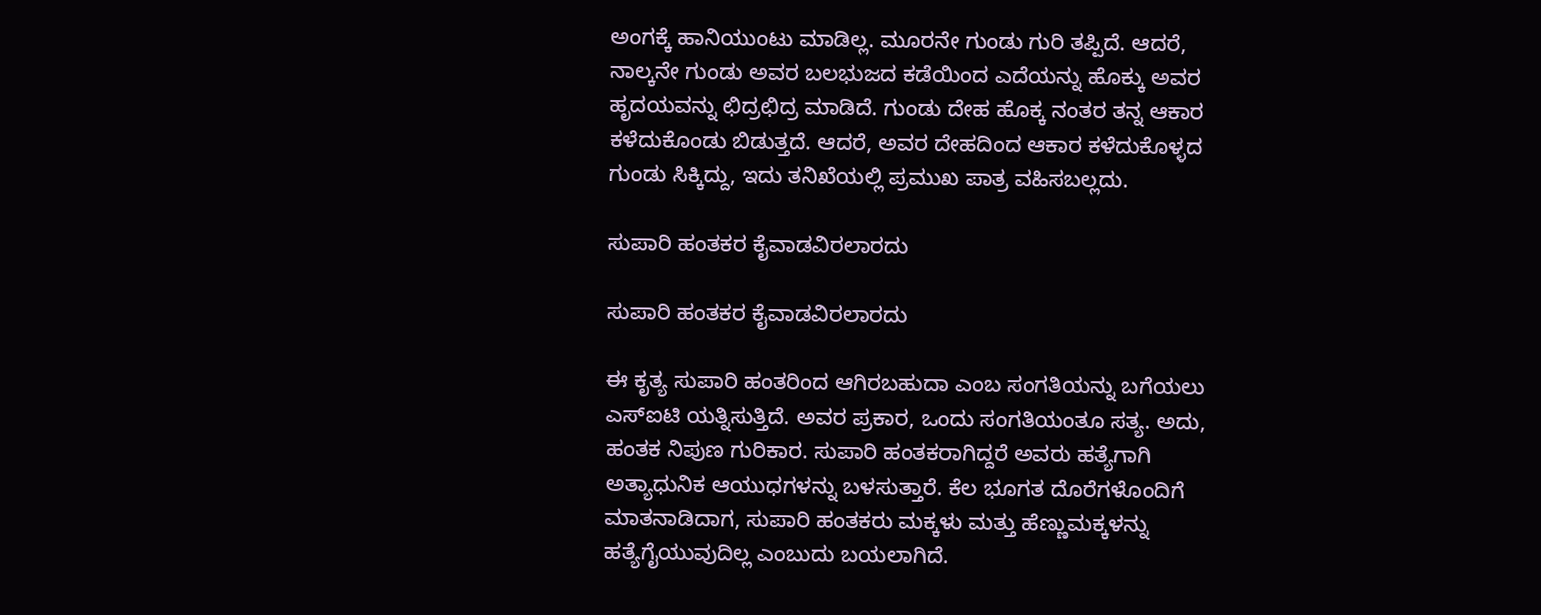ಅಂಗಕ್ಕೆ ಹಾನಿಯುಂಟು ಮಾಡಿಲ್ಲ. ಮೂರನೇ ಗುಂಡು ಗುರಿ ತಪ್ಪಿದೆ. ಆದರೆ, ನಾಲ್ಕನೇ ಗುಂಡು ಅವರ ಬಲಭುಜದ ಕಡೆಯಿಂದ ಎದೆಯನ್ನು ಹೊಕ್ಕು ಅವರ ಹೃದಯವನ್ನು ಛಿದ್ರಛಿದ್ರ ಮಾಡಿದೆ. ಗುಂಡು ದೇಹ ಹೊಕ್ಕ ನಂತರ ತನ್ನ ಆಕಾರ ಕಳೆದುಕೊಂಡು ಬಿಡುತ್ತದೆ. ಆದರೆ, ಅವರ ದೇಹದಿಂದ ಆಕಾರ ಕಳೆದುಕೊಳ್ಳದ ಗುಂಡು ಸಿಕ್ಕಿದ್ದು, ಇದು ತನಿಖೆಯಲ್ಲಿ ಪ್ರಮುಖ ಪಾತ್ರ ವಹಿಸಬಲ್ಲದು.

ಸುಪಾರಿ ಹಂತಕರ ಕೈವಾಡವಿರಲಾರದು

ಸುಪಾರಿ ಹಂತಕರ ಕೈವಾಡವಿರಲಾರದು

ಈ ಕೃತ್ಯ ಸುಪಾರಿ ಹಂತರಿಂದ ಆಗಿರಬಹುದಾ ಎಂಬ ಸಂಗತಿಯನ್ನು ಬಗೆಯಲು ಎಸ್ಐಟಿ ಯತ್ನಿಸುತ್ತಿದೆ. ಅವರ ಪ್ರಕಾರ, ಒಂದು ಸಂಗತಿಯಂತೂ ಸತ್ಯ. ಅದು, ಹಂತಕ ನಿಪುಣ ಗುರಿಕಾರ. ಸುಪಾರಿ ಹಂತಕರಾಗಿದ್ದರೆ ಅವರು ಹತ್ಯೆಗಾಗಿ ಅತ್ಯಾಧುನಿಕ ಆಯುಧಗಳನ್ನು ಬಳಸುತ್ತಾರೆ. ಕೆಲ ಭೂಗತ ದೊರೆಗಳೊಂದಿಗೆ ಮಾತನಾಡಿದಾಗ, ಸುಪಾರಿ ಹಂತಕರು ಮಕ್ಕಳು ಮತ್ತು ಹೆಣ್ಣುಮಕ್ಕಳನ್ನು ಹತ್ಯೆಗೈಯುವುದಿಲ್ಲ ಎಂಬುದು ಬಯಲಾಗಿದೆ.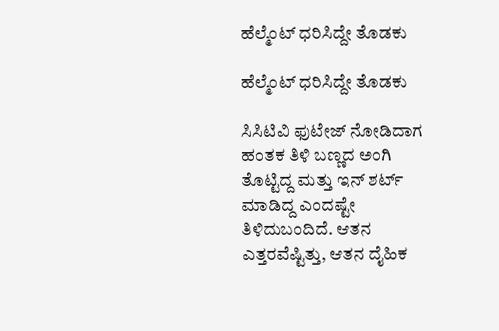ಹೆಲ್ಮೆಂಟ್ ಧರಿಸಿದ್ದೇ ತೊಡಕು

ಹೆಲ್ಮೆಂಟ್ ಧರಿಸಿದ್ದೇ ತೊಡಕು

ಸಿಸಿಟಿವಿ ಫುಟೇಜ್ ನೋಡಿದಾಗ ಹಂತಕ ತಿಳಿ ಬಣ್ಣದ ಅಂಗಿ ತೊಟ್ಟಿದ್ದ ಮತ್ತು ಇನ್ ಶರ್ಟ್ ಮಾಡಿದ್ದ ಎಂದಷ್ಟೇ ತಿಳಿದುಬಂದಿದೆ. ಆತನ ಎತ್ತರವೆಷ್ಟಿತ್ತು, ಆತನ ದೈಹಿಕ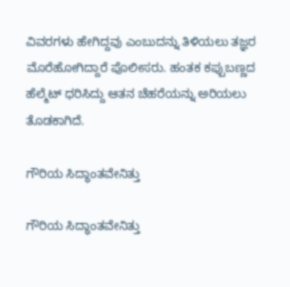ವಿವರಗಳು ಹೇಗಿದ್ದವು ಎಂಬುದನ್ನು ತಿಳಿಯಲು ತಜ್ಞರ ಮೊರೆಹೋಗಿದ್ದಾರೆ ಪೊಲೀಸರು. ಹಂತಕ ಕಪ್ಪುಬಣ್ಣದ ಹೆಲ್ಮೆಟ್ ಧರಿಸಿದ್ದು ಆತನ ಚೆಹರೆಯನ್ನು ಅರಿಯಲು ತೊಡಕಾಗಿದೆ.

ಗೌರಿಯ ಸಿದ್ಧಾಂತವೇನಿತ್ತು

ಗೌರಿಯ ಸಿದ್ಧಾಂತವೇನಿತ್ತು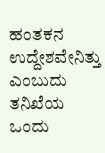ಹಂತಕನ ಉದ್ದೇಶವೇನಿತ್ತು ಎಂಬುದು ತನಿಖೆಯ ಒಂದು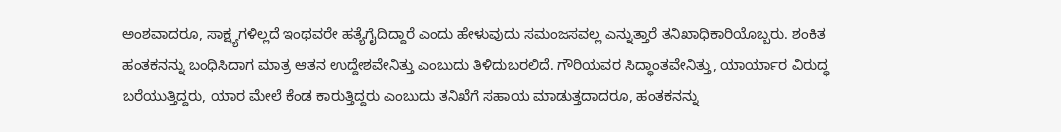ಅಂಶವಾದರೂ, ಸಾಕ್ಷ್ಯಗಳಿಲ್ಲದೆ ಇಂಥವರೇ ಹತ್ಯೆಗೈದಿದ್ದಾರೆ ಎಂದು ಹೇಳುವುದು ಸಮಂಜಸವಲ್ಲ ಎನ್ನುತ್ತಾರೆ ತನಿಖಾಧಿಕಾರಿಯೊಬ್ಬರು. ಶಂಕಿತ ಹಂತಕನನ್ನು ಬಂಧಿಸಿದಾಗ ಮಾತ್ರ ಆತನ ಉದ್ದೇಶವೇನಿತ್ತು ಎಂಬುದು ತಿಳಿದುಬರಲಿದೆ. ಗೌರಿಯವರ ಸಿದ್ಧಾಂತವೇನಿತ್ತು, ಯಾರ್ಯಾರ ವಿರುದ್ಧ ಬರೆಯುತ್ತಿದ್ದರು, ಯಾರ ಮೇಲೆ ಕೆಂಡ ಕಾರುತ್ತಿದ್ದರು ಎಂಬುದು ತನಿಖೆಗೆ ಸಹಾಯ ಮಾಡುತ್ತದಾದರೂ, ಹಂತಕನನ್ನು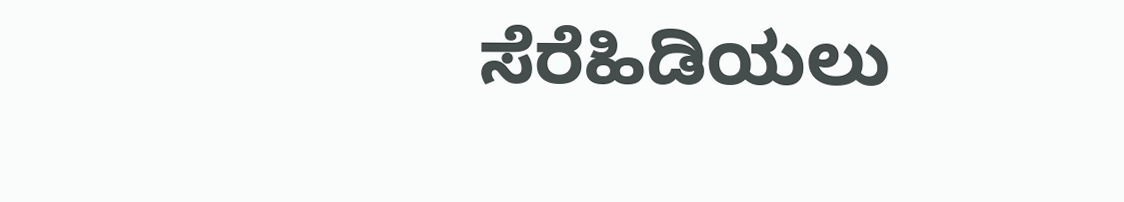ಸೆರೆಹಿಡಿಯಲು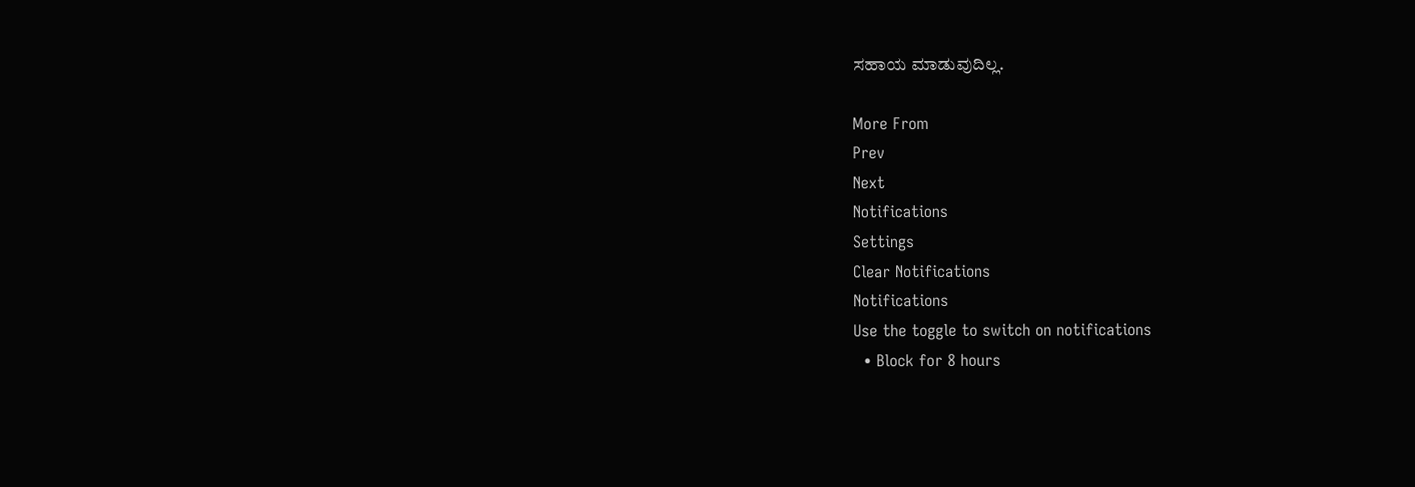ಸಹಾಯ ಮಾಡುವುದಿಲ್ಲ.

More From
Prev
Next
Notifications
Settings
Clear Notifications
Notifications
Use the toggle to switch on notifications
  • Block for 8 hours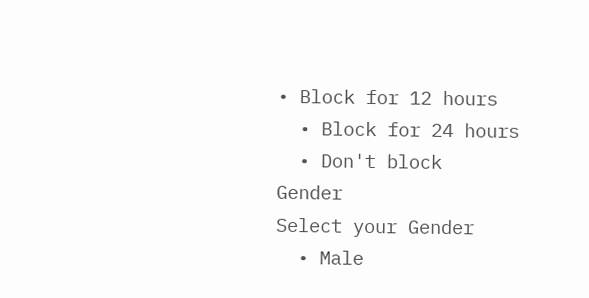• Block for 12 hours
  • Block for 24 hours
  • Don't block
Gender
Select your Gender
  • Male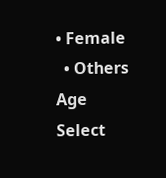• Female
  • Others
Age
Select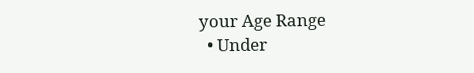your Age Range
  • Under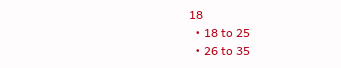18
  • 18 to 25
  • 26 to 35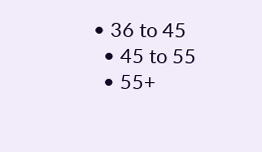• 36 to 45
  • 45 to 55
  • 55+